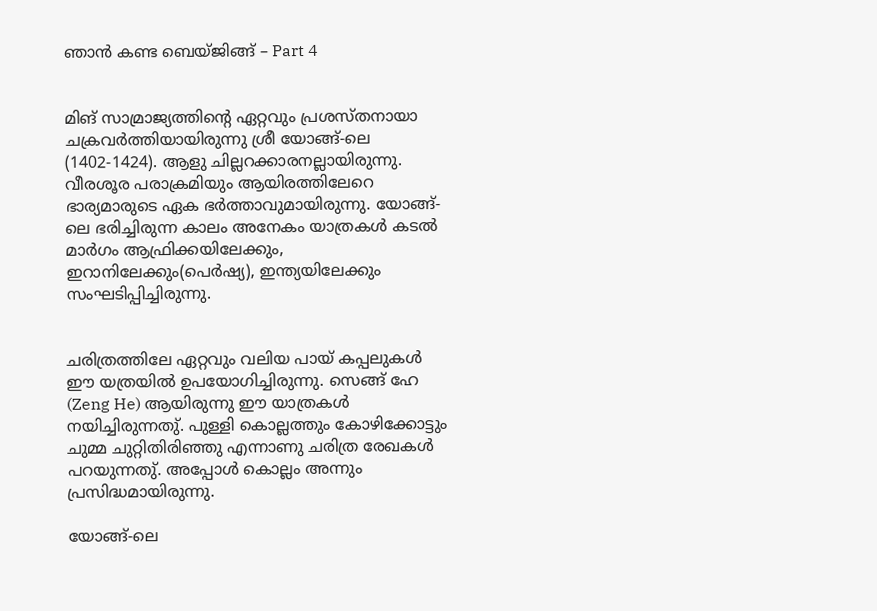ഞാൻ കണ്ട ബെയ്ജിങ്ങ് – Part 4


മിങ് സാമ്രാജ്യത്തിന്റെ ഏറ്റവും പ്രശസ്തനായാ ചക്രവർത്തിയായിരുന്നു ശ്രീ യോങ്ങ്-ലെ (1402-1424). ആളു ചില്ലറക്കാരനല്ലായിരുന്നു. വീരശൂര പരാക്രമിയും ആയിരത്തിലേറെ ഭാര്യമാരുടെ ഏക ഭർത്താവുമായിരുന്നു. യോങ്ങ്-ലെ ഭരിച്ചിരുന്ന കാലം അനേകം യാത്രകൾ കടൽ മാർഗം ആഫ്രിക്കയിലേക്കും, ഇറാനിലേക്കും(പെർഷ്യ), ഇന്ത്യയിലേക്കും സംഘടിപ്പിച്ചിരുന്നു.


ചരിത്രത്തിലേ ഏറ്റവും വലിയ പായ് കപ്പലുകൾ ഈ യത്രയിൽ ഉപയോഗിച്ചിരുന്നു. സെങ്ങ് ഹേ (Zeng He) ആയിരുന്നു ഈ യാത്രകൾ നയിച്ചിരുന്നതു്. പുള്ളി കൊല്ലത്തും കോഴിക്കോട്ടും ചുമ്മ ചുറ്റിതിരിഞ്ഞു എന്നാണു ചരിത്ര രേഖകൾ പറയുന്നതു്. അപ്പോൾ കൊല്ലം അന്നും പ്രസിദ്ധമായിരുന്നു.

യോങ്ങ്-ലെ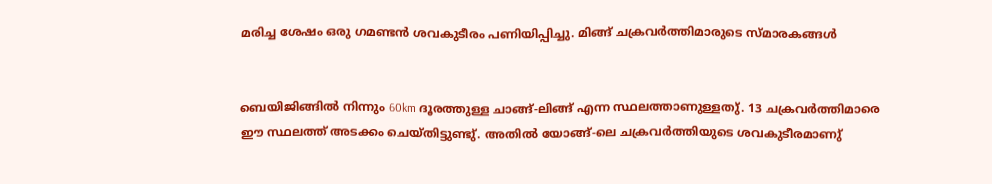മരിച്ച ശേഷം ഒരു ഗമണ്ടൻ ശവകുടീരം പണിയിപ്പിച്ചു. മിങ്ങ് ചക്രവർത്തിമാരുടെ സ്മാരകങ്ങൾ


ബെയിജിങ്ങിൽ നിന്നും 60km ദൂരത്തുള്ള ചാങ്ങ്-ലിങ്ങ് എന്ന സ്ഥലത്താണുള്ളതു്. 13 ചക്രവർത്തിമാരെ ഈ സ്ഥലത്ത് അടക്കം ചെയ്തിട്ടുണ്ടു്. അതിൽ യോങ്ങ്-ലെ ചക്രവർത്തിയുടെ ശവകുടീരമാണു്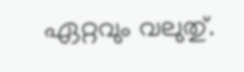ഏറ്റവും വലുതു്.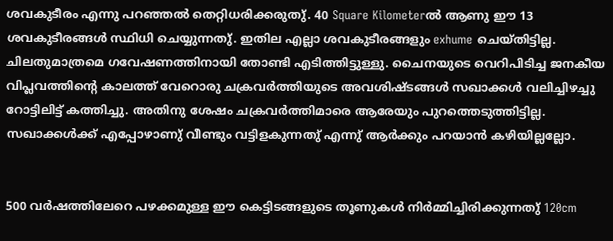ശവകുടീരം എന്നു പറഞ്ഞൽ തെറ്റിധരിക്കരുതു്. 40 Square Kilometerൽ ആണു ഈ 13 ശവകുടീരങ്ങൾ സ്ഥിധി ചെയ്യുന്നതു്. ഇതില എല്ലാ ശവകുടീരങ്ങളും exhume ചെയ്തിട്ടില്ല. ചിലതുമാത്രമെ ഗവേഷണത്തിനായി തോണ്ടി എടിത്തിട്ടുള്ളു. ചൈനയുടെ വെറിപിടിച്ച ജനകീയ വിപ്ലവത്തിന്റെ കാലത്ത് വേറൊരു ചക്രവർത്തിയുടെ അവശിഷ്ടങ്ങൾ സഖാക്കൾ വലിച്ചിഴച്ചു റോട്ടിലിട്ട് കത്തിച്ചു. അതിനു ശേഷം ചക്രവർത്തിമാരെ ആരേയും പുറത്തെടുത്തിട്ടില്ല. സഖാക്കൾക്ക് എപ്പോഴാണു് വീണ്ടും വട്ടിളകുന്നതു് എന്നു് ആർക്കും പറയാൻ കഴിയില്ലല്ലോ.


500 വർഷത്തിലേറെ പഴക്കമുള്ള ഈ കെട്ടിടങ്ങളുടെ തൂണുകൾ നിർമ്മിച്ചിരിക്കുന്നതു് 120cm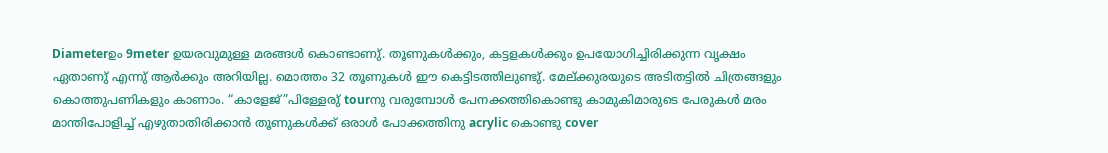Diameterഉം 9meter ഉയരവുമുള്ള മരങ്ങൾ കൊണ്ടാണു്. തൂണുകൾക്കും, കട്ടളകൾക്കും ഉപയോഗിച്ചിരിക്കുന്ന വൃക്ഷം ഏതാണു് എന്നു് ആർക്കും അറിയില്ല. മൊത്തം 32 തൂണുകൾ ഈ കെട്ടിടത്തിലുണ്ടു്. മേല്ക്കുരയുടെ അടിതട്ടിൽ ചിത്രങ്ങളും കൊത്തുപണികളും കാണാം. “കാളേജ്”പിള്ളേരു് tourനു വരുമ്പോൾ പേനക്കത്തികൊണ്ടു കാമുകിമാരുടെ പേരുകൾ മരം മാന്തിപോളിച്ച് എഴുതാതിരിക്കാൻ തൂണുകൾക്ക് ഒരാൾ പോക്കത്തിനു acrylic കൊണ്ടു cover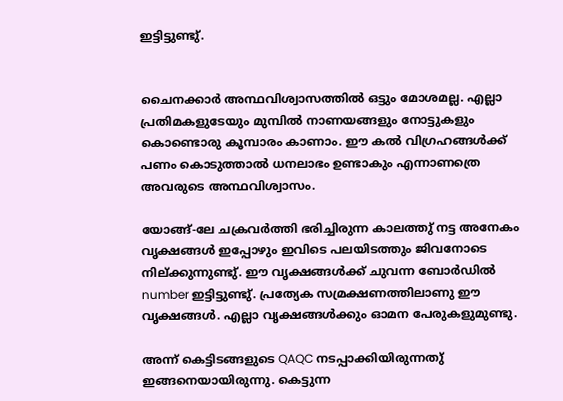ഇട്ടിട്ടുണ്ടു്.


ചൈനക്കാർ അന്ഥവിശ്വാസത്തിൽ ഒട്ടും മോശമല്ല. എല്ലാ പ്രതിമകളുടേയും മുമ്പിൽ നാണയങ്ങളും നോട്ടുകളും കൊണ്ടൊരു കൂമ്പാരം കാണാം. ഈ കൽ വിഗ്രഹങ്ങൾക്ക് പണം കൊടുത്താൽ ധനലാഭം ഉണ്ടാകും എന്നാണത്രെ അവരുടെ അന്ഥവിശ്വാസം.

യോങ്ങ്-ലേ ചക്രവർത്തി ഭരിച്ചിരുന്ന കാലത്തു് നട്ട അനേകം വൃക്ഷങ്ങൾ ഇപ്പോഴും ഇവിടെ പലയിടത്തും ജിവനോടെ നില്ക്കുന്നുണ്ടു്. ഈ വൃക്ഷങ്ങൾക്ക് ചുവന്ന ബോർഡിൽ number ഇട്ടിട്ടുണ്ടു്. പ്രത്യേക സമ്രക്ഷണത്തിലാണു ഈ വൃക്ഷങ്ങൾ. എല്ലാ വൃക്ഷങ്ങൾക്കും ഓമന പേരുകളുമുണ്ടു.

അന്ന് കെട്ടിടങ്ങളുടെ QAQC നടപ്പാക്കിയിരുന്നതു് ഇങ്ങനെയായിരുന്നു. കെട്ടുന്ന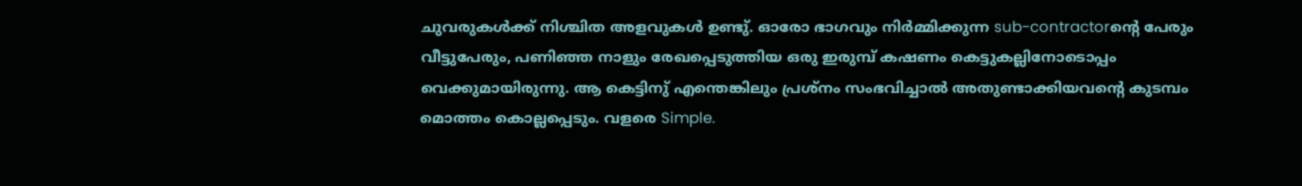ചുവരുകൾക്ക് നിശ്ചിത അളവുകൾ ഉണ്ടു്. ഓരോ ഭാഗവും നിർമ്മിക്കുന്ന sub-contractorന്റെ പേരും വീട്ടുപേരും, പണിഞ്ഞ നാളും രേഖപ്പെടുത്തിയ ഒരു ഇരുമ്പ് കഷണം കെട്ടുകല്ലിനോടൊപ്പം വെക്കുമായിരുന്നു. ആ കെട്ടിനു് എന്തെങ്കിലും പ്രശ്നം സംഭവിച്ചാൽ അതുണ്ടാക്കിയവന്റെ കുടമ്പം മൊത്തം കൊല്ലപ്പെടും. വളരെ Simple.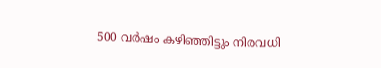500 വർഷം കഴിഞ്ഞിട്ടും നിരവധി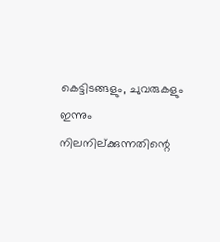കെട്ടിടങ്ങളും, ചുവരുകളും ഇന്നും നിലനില്ക്കുന്നതിന്റെ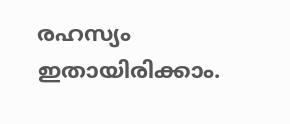രഹസ്യം ഇതായിരിക്കാം.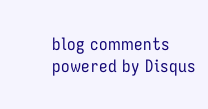blog comments powered by Disqus